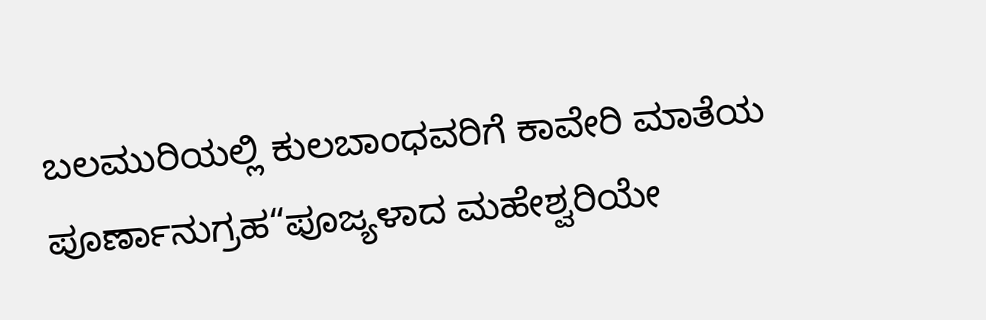ಬಲಮುರಿಯಲ್ಲಿ ಕುಲಬಾಂಧವರಿಗೆ ಕಾವೇರಿ ಮಾತೆಯ ಪೂರ್ಣಾನುಗ್ರಹ“ಪೂಜ್ಯಳಾದ ಮಹೇಶ್ವರಿಯೇ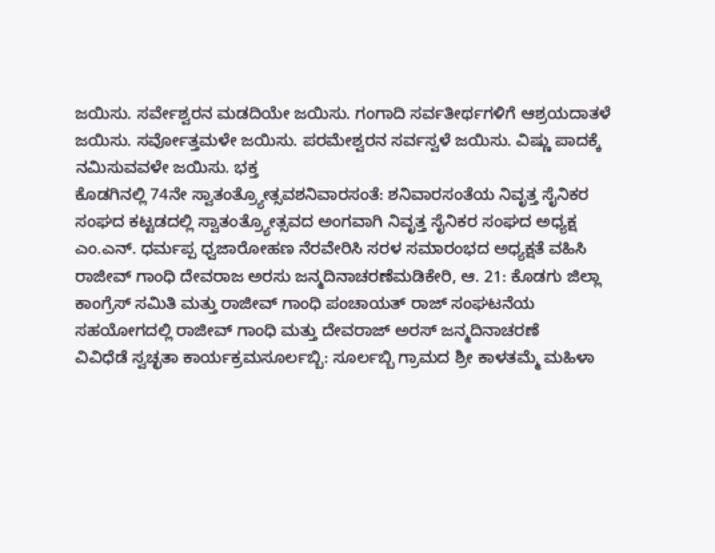ಜಯಿಸು. ಸರ್ವೇಶ್ವರನ ಮಡದಿಯೇ ಜಯಿಸು. ಗಂಗಾದಿ ಸರ್ವತೀರ್ಥಗಳಿಗೆ ಆಶ್ರಯದಾತಳೆ ಜಯಿಸು. ಸರ್ವೋತ್ತಮಳೇ ಜಯಿಸು. ಪರಮೇಶ್ವರನ ಸರ್ವಸ್ವಳೆ ಜಯಿಸು. ವಿಷ್ಣು ಪಾದಕ್ಕೆ ನಮಿಸುವವಳೇ ಜಯಿಸು. ಭಕ್ತ
ಕೊಡಗಿನಲ್ಲಿ 74ನೇ ಸ್ವಾತಂತ್ರ್ಯೋತ್ಸವಶನಿವಾರಸಂತೆ: ಶನಿವಾರಸಂತೆಯ ನಿವೃತ್ತ ಸೈನಿಕರ ಸಂಘದ ಕಟ್ಟಡದಲ್ಲಿ ಸ್ವಾತಂತ್ರ್ಯೋತ್ಸವದ ಅಂಗವಾಗಿ ನಿವೃತ್ತ ಸೈನಿಕರ ಸಂಘದ ಅಧ್ಯಕ್ಷ ಎಂ.ಎನ್. ಧರ್ಮಪ್ಪ ಧ್ವಜಾರೋಹಣ ನೆರವೇರಿಸಿ ಸರಳ ಸಮಾರಂಭದ ಅಧ್ಯಕ್ಷತೆ ವಹಿಸಿ
ರಾಜೀವ್ ಗಾಂಧಿ ದೇವರಾಜ ಅರಸು ಜನ್ಮದಿನಾಚರಣೆಮಡಿಕೇರಿ, ಆ. 21: ಕೊಡಗು ಜಿಲ್ಲಾ ಕಾಂಗ್ರೆಸ್ ಸಮಿತಿ ಮತ್ತು ರಾಜೀವ್ ಗಾಂಧಿ ಪಂಚಾಯತ್ ರಾಜ್ ಸಂಘಟನೆಯ ಸಹಯೋಗದಲ್ಲಿ ರಾಜೀವ್ ಗಾಂಧಿ ಮತ್ತು ದೇವರಾಜ್ ಅರಸ್ ಜನ್ಮದಿನಾಚರಣೆ
ವಿವಿಧೆಡೆ ಸ್ವಚ್ಛತಾ ಕಾರ್ಯಕ್ರಮಸೂರ್ಲಬ್ಬಿ: ಸೂರ್ಲಬ್ಬಿ ಗ್ರಾಮದ ಶ್ರೀ ಕಾಳತಮ್ಮೆ ಮಹಿಳಾ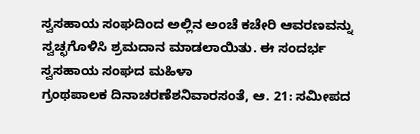ಸ್ವಸಹಾಯ ಸಂಘದಿಂದ ಅಲ್ಲಿನ ಅಂಚೆ ಕಚೇರಿ ಆವರಣವನ್ನು ಸ್ವಚ್ಛಗೊಳಿಸಿ ಶ್ರಮದಾನ ಮಾಡಲಾಯಿತು. ಈ ಸಂದರ್ಭ ಸ್ವಸಹಾಯ ಸಂಘದ ಮಹಿಳಾ
ಗ್ರಂಥಪಾಲಕ ದಿನಾಚರಣೆಶನಿವಾರಸಂತೆ, ಆ. 21: ಸಮೀಪದ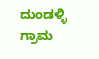ದುಂಡಳ್ಳಿ ಗ್ರಾಮ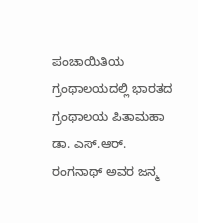ಪಂಚಾಯಿತಿಯ ಗ್ರಂಥಾಲಯದಲ್ಲಿ ಭಾರತದ ಗ್ರಂಥಾಲಯ ಪಿತಾಮಹಾ ಡಾ. ಎಸ್.ಆರ್. ರಂಗನಾಥ್ ಅವರ ಜನ್ಮ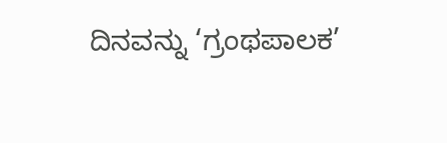ದಿನವನ್ನು ‘ಗ್ರಂಥಪಾಲಕ’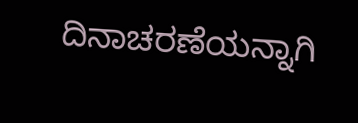ದಿನಾಚರಣೆಯನ್ನಾಗಿ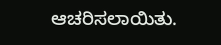ಆಚರಿಸಲಾಯಿತು.